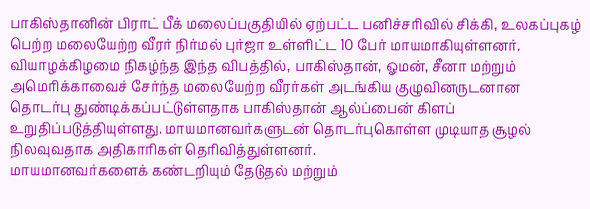பாகிஸ்தானின் பிராட் பீக் மலைப்பகுதியில் ஏற்பட்ட பனிச்சரிவில் சிக்கி, உலகப்புகழ் பெற்ற மலையேற்ற வீரர் நிர்மல் புர்ஜா உள்ளிட்ட 10 பேர் மாயமாகியுள்ளனர். வியாழக்கிழமை நிகழ்ந்த இந்த விபத்தில், பாகிஸ்தான், ஓமன், சீனா மற்றும் அமெரிக்காவைச் சேர்ந்த மலையேற்ற வீரர்கள் அடங்கிய குழுவினருடனான தொடர்பு துண்டிக்கப்பட்டுள்ளதாக பாகிஸ்தான் ஆல்ப்பைன் கிளப் உறுதிப்படுத்தியுள்ளது. மாயமானவர்களுடன் தொடர்புகொள்ள முடியாத சூழல் நிலவுவதாக அதிகாரிகள் தெரிவித்துள்ளனர்.
மாயமானவர்களைக் கண்டறியும் தேடுதல் மற்றும்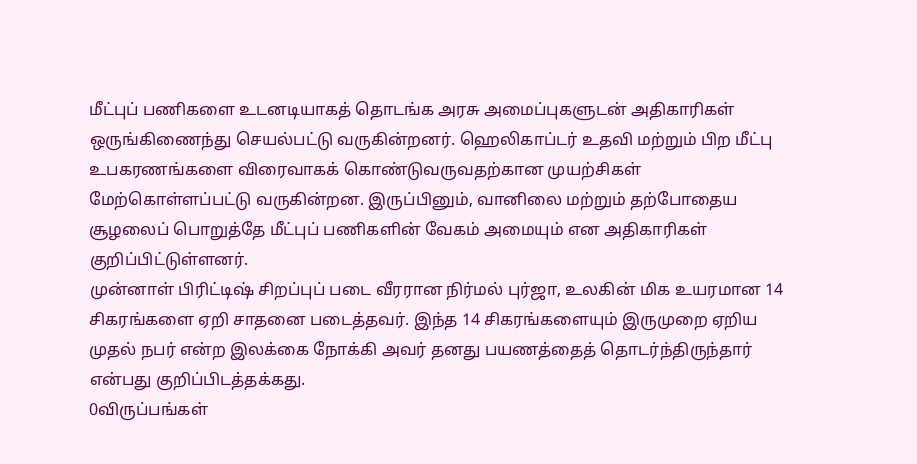மீட்புப் பணிகளை உடனடியாகத் தொடங்க அரசு அமைப்புகளுடன் அதிகாரிகள் ஒருங்கிணைந்து செயல்பட்டு வருகின்றனர். ஹெலிகாப்டர் உதவி மற்றும் பிற மீட்பு உபகரணங்களை விரைவாகக் கொண்டுவருவதற்கான முயற்சிகள் மேற்கொள்ளப்பட்டு வருகின்றன. இருப்பினும், வானிலை மற்றும் தற்போதைய சூழலைப் பொறுத்தே மீட்புப் பணிகளின் வேகம் அமையும் என அதிகாரிகள் குறிப்பிட்டுள்ளனர்.
முன்னாள் பிரிட்டிஷ் சிறப்புப் படை வீரரான நிர்மல் புர்ஜா, உலகின் மிக உயரமான 14 சிகரங்களை ஏறி சாதனை படைத்தவர். இந்த 14 சிகரங்களையும் இருமுறை ஏறிய முதல் நபர் என்ற இலக்கை நோக்கி அவர் தனது பயணத்தைத் தொடர்ந்திருந்தார் என்பது குறிப்பிடத்தக்கது.
0விருப்பங்கள்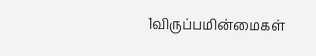1விருப்பமின்மைகள்